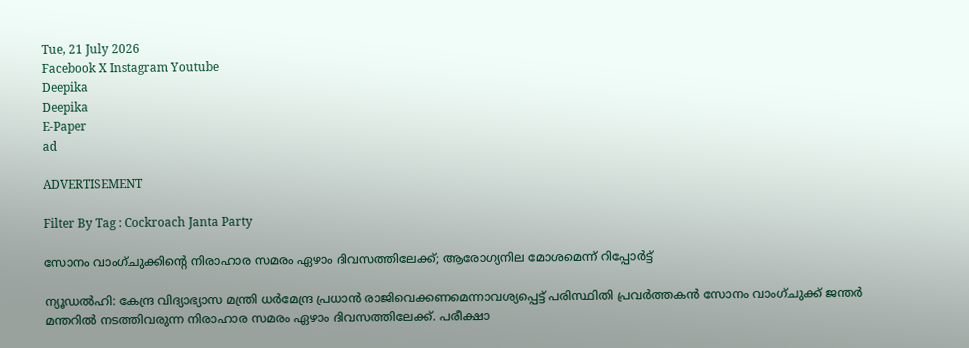Tue, 21 July 2026
Facebook X Instagram Youtube
Deepika
Deepika
E-Paper
ad

ADVERTISEMENT

Filter By Tag : Cockroach Janta Party

സോനം വാംഗ്‌‌‌ചുക്കിന്‍റെ നിരാഹാര സമരം ഏഴാം ദിവസത്തിലേക്ക്; ആരോഗ്യനില മോശമെന്ന് റിപ്പോർട്ട്

ന്യൂഡൽഹി: കേന്ദ്ര വിദ്യാഭ്യാസ മന്ത്രി ധർമേന്ദ്ര പ്രധാൻ രാജിവെക്കണമെന്നാവശ്യപ്പെട്ട് പരിസ്ഥിതി പ്രവർത്തകൻ സോനം വാംഗ്‌ചുക്ക് ജന്തർ മന്തറിൽ നടത്തിവരുന്ന നിരാഹാര സമരം ഏഴാം ദിവസത്തിലേക്ക്. പരീക്ഷാ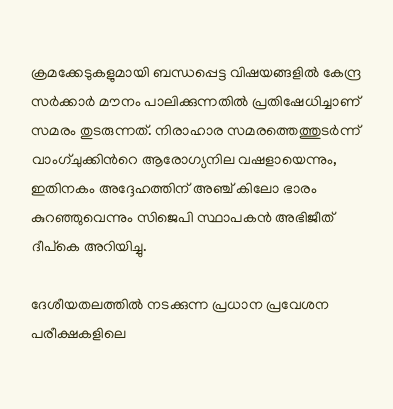ക്രമക്കേടുകളുമായി ബന്ധപ്പെട്ട വിഷയങ്ങളിൽ കേന്ദ്ര സർക്കാർ മൗനം പാലിക്കുന്നതിൽ പ്രതിഷേധിച്ചാണ് സമരം തുടരുന്നത്. നിരാഹാര സമരത്തെത്തുടർന്ന് വാംഗ്‌ചുക്കിന്‍റെ ആരോഗ്യനില വഷളായെന്നും, ഇതിനകം അദ്ദേഹത്തിന് അഞ്ച് കിലോ ഭാരം കുറഞ്ഞുവെന്നും സിജെപി സ്ഥാപകൻ അഭിജീത് ദീപ്കെ അറിയിച്ചു.

ദേശീയതലത്തിൽ നടക്കുന്ന പ്രധാന പ്രവേശന പരീക്ഷകളിലെ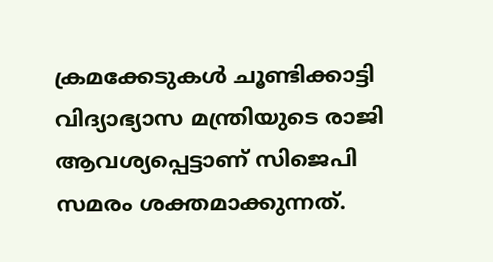ക്രമക്കേടുകൾ ചൂണ്ടിക്കാട്ടി വിദ്യാഭ്യാസ മന്ത്രിയുടെ രാജി ആവശ്യപ്പെട്ടാണ് സിജെപി സമരം ശക്തമാക്കുന്നത്.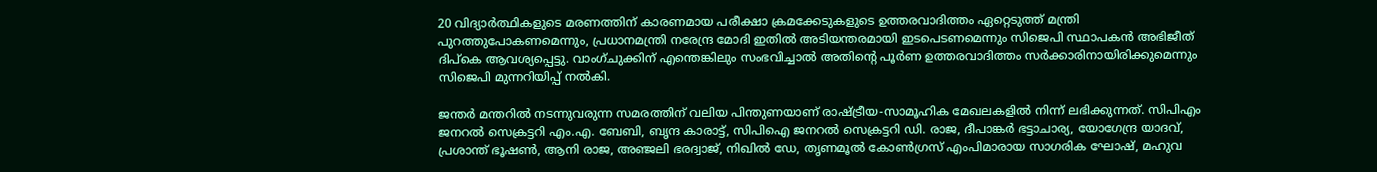20 വിദ്യാർത്ഥികളുടെ മരണത്തിന് കാരണമായ പരീക്ഷാ ക്രമക്കേടുകളുടെ ഉത്തരവാദിത്തം ഏറ്റെടുത്ത് മന്ത്രി പുറത്തുപോകണമെന്നും, പ്രധാനമന്ത്രി നരേന്ദ്ര മോദി ഇതിൽ അടിയന്തരമായി ഇടപെടണമെന്നും സിജെപി സ്ഥാപകൻ അഭിജീത് ദിപ്കെ ആവശ്യപ്പെട്ടു. വാംഗ്ചുക്കിന് എന്തെങ്കിലും സംഭവിച്ചാൽ അതിന്‍റെ പൂർണ ഉത്തരവാദിത്തം സർക്കാരിനായിരിക്കുമെന്നും സിജെപി മുന്നറിയിപ്പ് നൽകി.

ജന്തർ മന്തറിൽ നടന്നുവരുന്ന സമരത്തിന് വലിയ പിന്തുണയാണ് രാഷ്ട്രീയ-സാമൂഹിക മേഖലകളിൽ നിന്ന് ലഭിക്കുന്നത്. സിപിഎം ജനറൽ സെക്രട്ടറി എം.എ. ബേബി, ബൃന്ദ കാരാട്ട്, സിപിഐ ജനറൽ സെക്രട്ടറി ഡി. രാജ, ദീപാങ്കർ ഭട്ടാചാര്യ, യോഗേന്ദ്ര യാദവ്, പ്രശാന്ത് ഭൂഷൺ, ആനി രാജ, അഞ്ജലി ഭരദ്വാജ്, നിഖിൽ ഡേ, തൃണമൂൽ കോൺഗ്രസ് എംപിമാരായ സാഗരിക ഘോഷ്, മഹുവ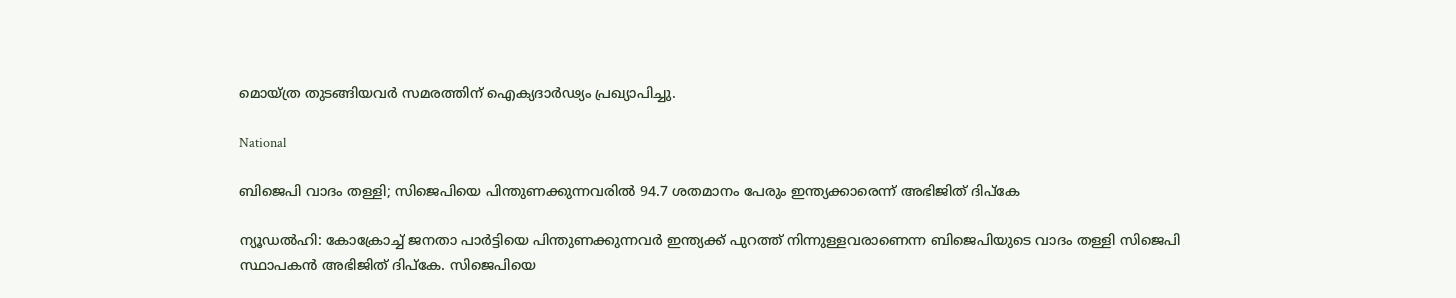മൊയ്ത്ര തുടങ്ങിയവർ സമരത്തിന് ഐക്യദാർഢ്യം പ്രഖ്യാപിച്ചു.

National

ബിജെപി വാദം തള്ളി; സിജെപിയെ പിന്തുണക്കുന്നവരിൽ 94.7 ശതമാനം പേരും ഇന്ത്യക്കാരെന്ന് അഭിജിത് ദിപ്കേ

ന്യൂഡൽഹി: കോക്രോച്ച് ജനതാ പാർട്ടിയെ പിന്തുണക്കുന്നവർ ഇന്ത്യക്ക് പുറത്ത് നിന്നുള്ളവരാണെന്ന ബിജെപിയുടെ വാദം തള്ളി സിജെപി സ്ഥാപകൻ അഭിജിത് ദിപ്കേ. സിജെപിയെ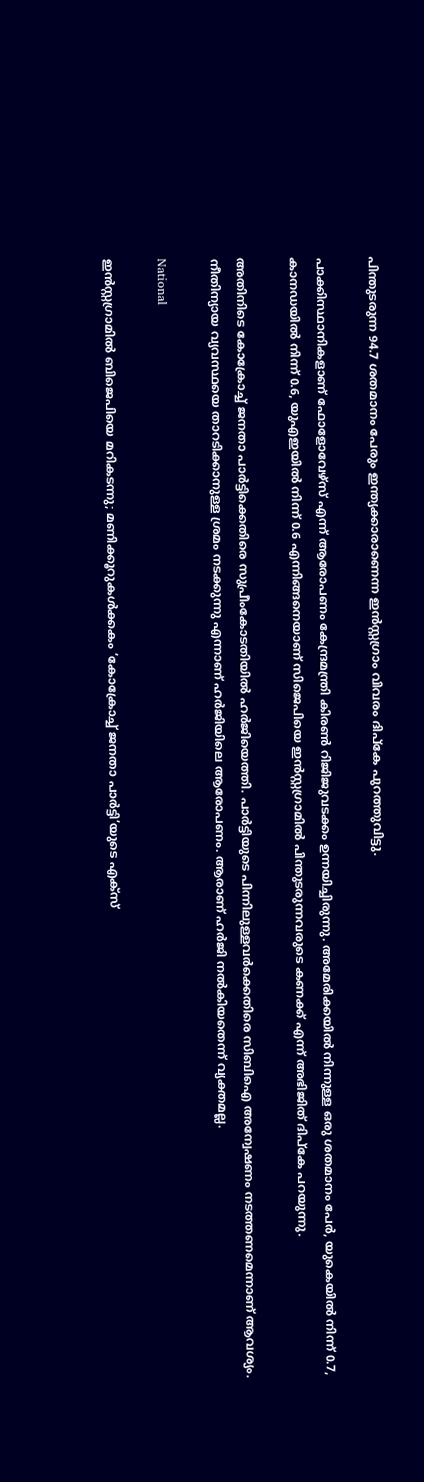പിന്തുടരുന്ന 94.7 ശതമാനം പേരും ഇന്ത്യക്കാരാണെന്ന ഇൻസ്റ്റഗ്രാം വിവരം ദിപ്കേ പുറത്തുവിട്ടു.

പാക്കിസ്ഥാനികളാണ് ഫോളോവേഴ്‌സ് എന്ന് ആരോപണം കേന്ദ്രമന്ത്രി കിരൺ റിജിജുവടക്കം ഉന്നയിച്ചിരുന്നു. അമേരിക്കയിൽ നിന്നുള്ള ഒരു ശതമാനം പേർ, യുകെയിൽ നിന്ന് 0.7, കാനഡയിൽ നിന്ന് 0.6, യുഎഇയിൽ നിന്ന് 0.6 എന്നിങ്ങനെയാണ് സിജെപിയെ ഇൻസ്റ്റഗ്രാമിൽ പിന്തുടരുന്നവരുടെ കണക്ക് എന്ന് അഭിജിത് ദിപ്കേ പറയുന്നു.

അതിനിടെ കോക്രോച്ച് ജനതാ പാർട്ടിക്കെതിരെ സുപ്രീംകോടതിയിൽ ഹർജിയെത്തി. പാർട്ടിയുടെ പിന്നിലുള്ളവർക്കെതിരെ സിബിഐ അന്വേഷണം നടത്തണമെന്നാണ് ആവശ്യം. നീതിന്യായ വ്യവസ്ഥയെ താറടിക്കാനുള്ള ശ്രമം നടക്കുന്നു എന്നാണ് ഹർജിയിലെ ആരോപണം. ആരാണ് ഹർജി നൽകിയതെന്ന് വ്യക്തമല്ല.

National

ഇൻസ്റ്റഗ്രാമിൽ ബിജെപിയെ മറികടന്നു; മണിക്കൂറുകൾക്കകം ‘കോക്രോച്ച് ജനതാ പാർട്ടി’യുടെ എക്സ്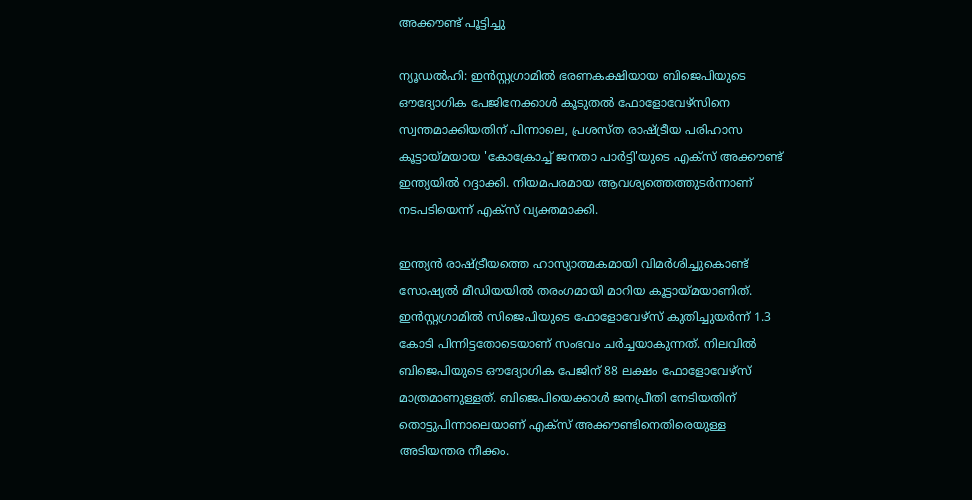അക്കൗണ്ട് പൂട്ടിച്ചു

ന്യൂഡൽഹി: ഇൻസ്റ്റഗ്രാമിൽ ഭരണകക്ഷിയായ ബിജെപിയുടെ ഔദ്യോഗിക പേജിനേക്കാൾ കൂടുതൽ ഫോളോവേഴ്സിനെ സ്വന്തമാക്കിയതിന് പിന്നാലെ, പ്രശസ്ത രാഷ്ട്രീയ പരിഹാസ കൂട്ടായ്മയായ 'കോക്രോച്ച് ജനതാ പാർട്ടി'യുടെ എക്സ് അക്കൗണ്ട് ഇന്ത്യയിൽ റദ്ദാക്കി. നിയമപരമായ ആവശ്യത്തെത്തുടർന്നാണ് നടപടിയെന്ന് എക്സ് വ്യക്തമാക്കി.

ഇന്ത്യൻ രാഷ്ട്രീയത്തെ ഹാസ്യാത്മകമായി വിമർശിച്ചുകൊണ്ട് സോഷ്യൽ മീഡിയയിൽ തരംഗമായി മാറിയ കൂട്ടായ്മയാണിത്. ഇൻസ്റ്റഗ്രാമിൽ സിജെപിയുടെ ഫോളോവേഴ്സ് കുതിച്ചുയർന്ന് 1.3 കോടി പിന്നിട്ടതോടെയാണ് സംഭവം ചർച്ചയാകുന്നത്. നിലവിൽ ബിജെപിയുടെ ഔദ്യോഗിക പേജിന് 88 ലക്ഷം ഫോളോവേഴ്സ് മാത്രമാണുള്ളത്. ബിജെപിയെക്കാൾ ജനപ്രീതി നേടിയതിന് തൊട്ടുപിന്നാലെയാണ് എക്സ് അക്കൗണ്ടിനെതിരെയുള്ള അടിയന്തര നീക്കം.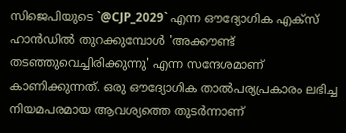സിജെപിയുടെ `@CJP_2029` എന്ന ഔദ്യോഗിക എക്സ് ഹാൻഡിൽ തുറക്കുമ്പോൾ 'അക്കൗണ്ട് തടഞ്ഞുവെച്ചിരിക്കുന്നു' എന്ന സന്ദേശമാണ് കാണിക്കുന്നത്. ഒരു ഔദ്യോഗിക താൽപര്യപ്രകാരം ലഭിച്ച നിയമപരമായ ആവശ്യത്തെ തുടർന്നാണ്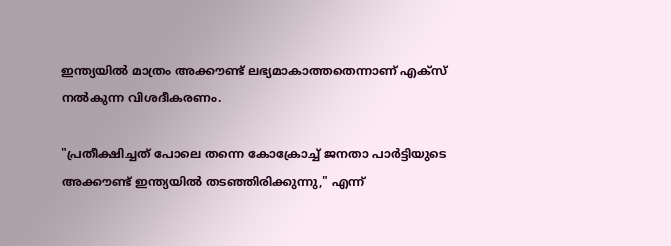ഇന്ത്യയിൽ മാത്രം അക്കൗണ്ട് ലഭ്യമാകാത്തതെന്നാണ് എക്സ് നൽകുന്ന വിശദീകരണം.

"പ്രതീക്ഷിച്ചത് പോലെ തന്നെ കോക്രോച്ച് ജനതാ പാർട്ടിയുടെ അക്കൗണ്ട് ഇന്ത്യയിൽ തടഞ്ഞിരിക്കുന്നു," എന്ന്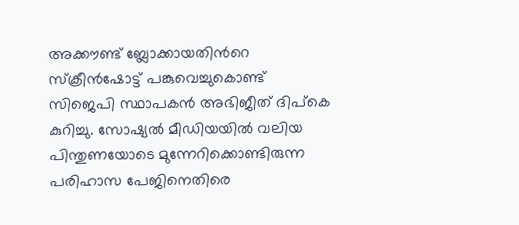അക്കൗണ്ട് ബ്ലോക്കായതിന്‍റെ സ്ക്രീൻഷോട്ട് പങ്കുവെച്ചുകൊണ്ട് സിജെപി സ്ഥാപകൻ അഭിജീത് ദിപ്കെ കുറിച്ചു. സോഷ്യൽ മീഡിയയിൽ വലിയ പിന്തുണയോടെ മുന്നേറിക്കൊണ്ടിരുന്ന പരിഹാസ പേജിനെതിരെ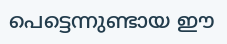പെട്ടെന്നുണ്ടായ ഈ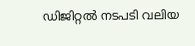ഡിജിറ്റൽ നടപടി വലിയ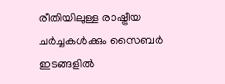രീതിയിലുള്ള രാഷ്ട്രീയ ചർച്ചകൾക്കും സൈബർ ഇടങ്ങളിൽ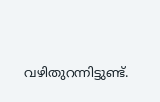വഴിതുറന്നിട്ടുണ്ട്.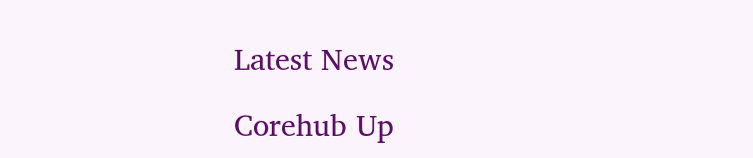Latest News

Corehub Up